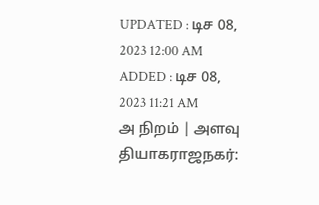UPDATED : டிச 08, 2023 12:00 AM
ADDED : டிச 08, 2023 11:21 AM
அ நிறம் | அளவு
தியாகராஜநகர்: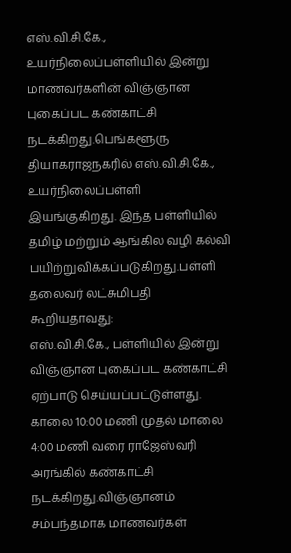எஸ்.வி.சி.கே., உயர்நிலைப்பள்ளியில் இன்று மாணவர்களின் விஞ்ஞான புகைப்பட கண்காட்சி நடக்கிறது.பெங்களூரு தியாகராஜநகரில் எஸ்.வி.சி.கே., உயர்நிலைப்பள்ளி இயங்குகிறது. இந்த பள்ளியில் தமிழ் மற்றும் ஆங்கில வழி கல்வி பயிற்றுவிக்கப்படுகிறது.பள்ளி தலைவர் லட்சுமிபதி கூறியதாவது:
எஸ்.வி.சி.கே., பள்ளியில் இன்று விஞ்ஞான புகைப்பட கண்காட்சி ஏற்பாடு செய்யப்பட்டுள்ளது. காலை 10:00 மணி முதல் மாலை 4:00 மணி வரை ராஜேஸ்வரி அரங்கில் கண்காட்சி நடக்கிறது.விஞ்ஞானம் சம்பந்தமாக மாணவர்கள்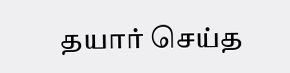தயார் செய்த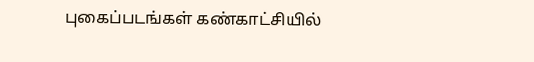புகைப்படங்கள் கண்காட்சியில்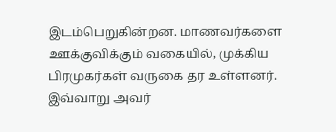இடம்பெறுகின்றன. மாணவர்களை ஊக்குவிக்கும் வகையில், முக்கிய பிரமுகர்கள் வருகை தர உள்ளனர். இவ்வாறு அவர்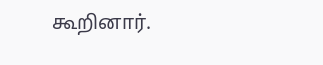கூறினார்.